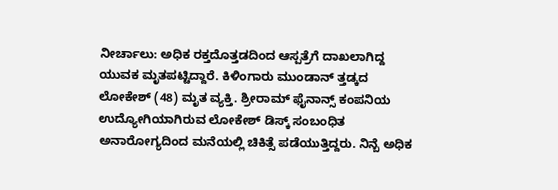ನೀರ್ಚಾಲು: ಅಧಿಕ ರಕ್ತದೊತ್ತಡದಿಂದ ಆಸ್ಪತ್ರೆಗೆ ದಾಖಲಾಗಿದ್ದ ಯುವಕ ಮೃತಪಟ್ಟಿದ್ದಾರೆ. ಕಿಳಿಂಗಾರು ಮುಂಡಾನ್ ತ್ತಡ್ಕದ ಲೋಕೇಶ್ (48) ಮೃತ ವ್ಯಕ್ತಿ. ಶ್ರೀರಾಮ್ ಫೈನಾನ್ಸ್ ಕಂಪನಿಯ ಉದ್ಯೋಗಿಯಾಗಿರುವ ಲೋಕೇಶ್ ಡಿಸ್ಕ್ ಸಂಬಂಧಿತ ಅನಾರೋಗ್ಯದಿಂದ ಮನೆಯಲ್ಲಿ ಚಿಕಿತ್ಸೆ ಪಡೆಯುತ್ತಿದ್ದರು. ನಿನ್ಬೆ ಅಧಿಕ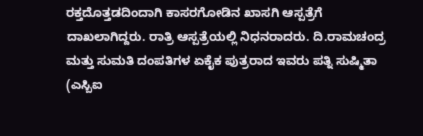ರಕ್ತದೊತ್ತಡದಿಂದಾಗಿ ಕಾಸರಗೋಡಿನ ಖಾಸಗಿ ಆಸ್ಪತ್ರೆಗೆ ದಾಖಲಾಗಿದ್ದರು. ರಾತ್ರಿ ಆಸ್ಪತ್ರೆಯಲ್ಲಿ ನಿಧನರಾದರು. ದಿ.ರಾಮಚಂದ್ರ ಮತ್ತು ಸುಮತಿ ದಂಪತಿಗಳ ಏಕೈಕ ಪುತ್ರರಾದ ಇವರು ಪತ್ನಿ ಸುಷ್ಮಿತಾ (ಎಸ್ಬಿಐ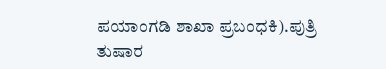ಪಯಾಂಗಡಿ ಶಾಖಾ ಪ್ರಬಂಧಕಿ).ಪುತ್ರಿ ತುಷಾರ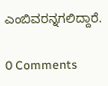ಎಂಬಿವರನ್ನಗಲಿದ್ದಾರೆ.

0 Comments